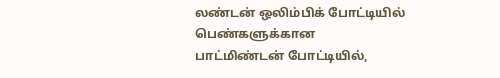லண்டன் ஒலிம்பிக் போட்டியில் பெண்களுக்கான பாட்மிண்டன் போட்டியில்,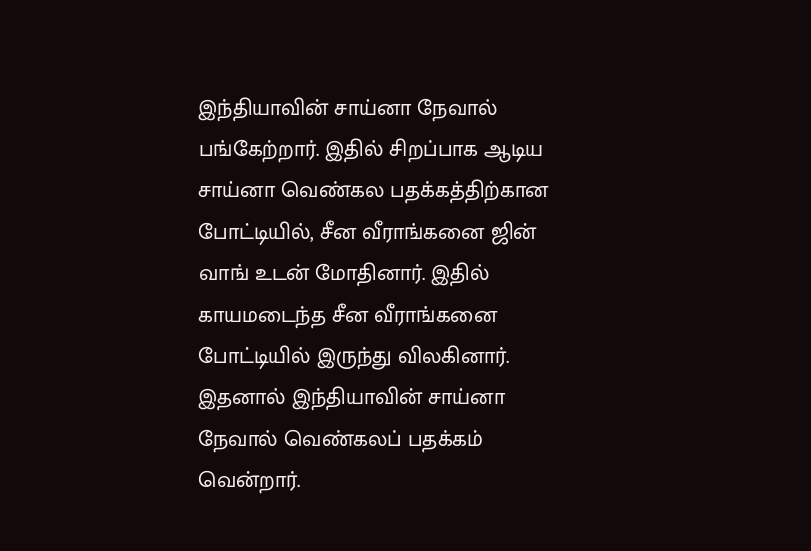இந்தியாவின் சாய்னா நேவால் பங்கேற்றார். இதில் சிறப்பாக ஆடிய சாய்னா வெண்கல பதக்கத்திற்கான போட்டியில், சீன வீராங்கனை ஜின் வாங் உடன் மோதினார். இதில் காயமடைந்த சீன வீராங்கனை போட்டியில் இருந்து விலகினார். இதனால் இந்தியாவின் சாய்னா நேவால் வெண்கலப் பதக்கம் வென்றார்.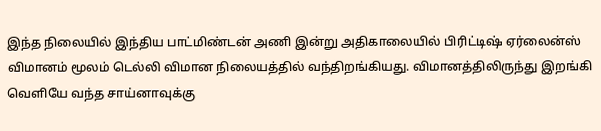இந்த நிலையில் இந்திய பாட்மிண்டன் அணி இன்று அதிகாலையில் பிரிட்டிஷ் ஏர்லைன்ஸ் விமானம் மூலம் டெல்லி விமான நிலையத்தில் வந்திறங்கியது. விமானத்திலிருந்து இறங்கி வெளியே வந்த சாய்னாவுக்கு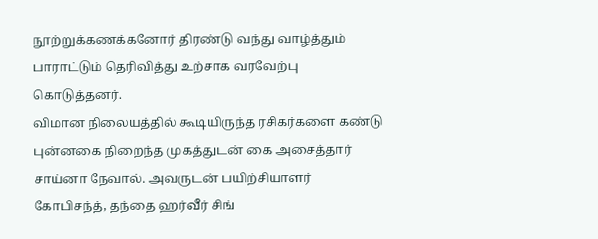நூற்றுக்கணக்கனோர் திரண்டு வந்து வாழ்த்தும் பாராட்டும் தெரிவித்து உற்சாக வரவேற்பு கொடுத்தனர்.
விமான நிலையத்தில் கூடியிருந்த ரசிகர்களை கண்டு புன்னகை நிறைந்த முகத்துடன் கை அசைத்தார் சாய்னா நேவால். அவருடன் பயிற்சியாளர் கோபிசந்த், தந்தை ஹர்வீர் சிங்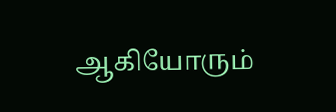ஆகியோரும்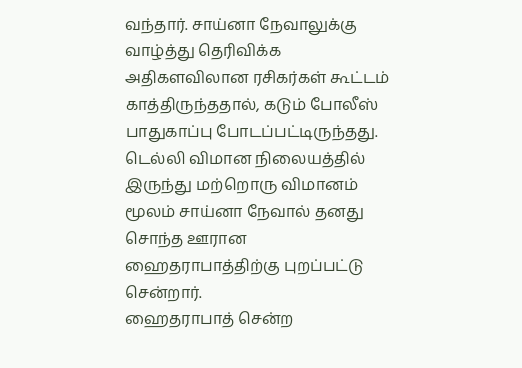வந்தார். சாய்னா நேவாலுக்கு வாழ்த்து தெரிவிக்க அதிகளவிலான ரசிகர்கள் கூட்டம் காத்திருந்ததால், கடும் போலீஸ் பாதுகாப்பு போடப்பட்டிருந்தது. டெல்லி விமான நிலையத்தில் இருந்து மற்றொரு விமானம் மூலம் சாய்னா நேவால் தனது சொந்த ஊரான ஹைதராபாத்திற்கு புறப்பட்டு சென்றார்.
ஹைதராபாத் சென்ற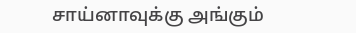சாய்னாவுக்கு அங்கும்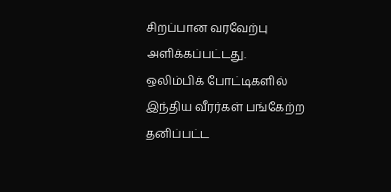சிறப்பான வரவேற்பு அளிக்கப்பட்டது.
ஒலிம்பிக் போட்டிகளில் இந்திய வீரர்கள் பங்கேற்ற தனிப்பட்ட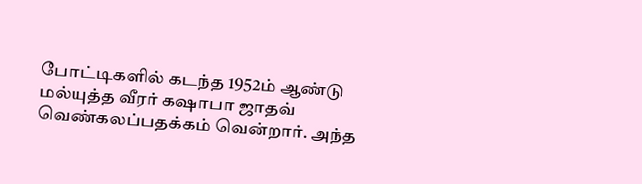போட்டிகளில் கடந்த 1952ம் ஆண்டு மல்யுத்த வீரர் கஷாபா ஜாதவ் வெண்கலப்பதக்கம் வென்றார். அந்த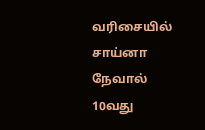வரிசையில் சாய்னா நேவால் 10வது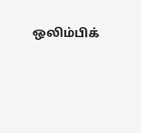ஒலிம்பிக்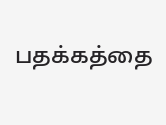பதக்கத்தை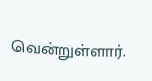வென்றுள்ளார்.